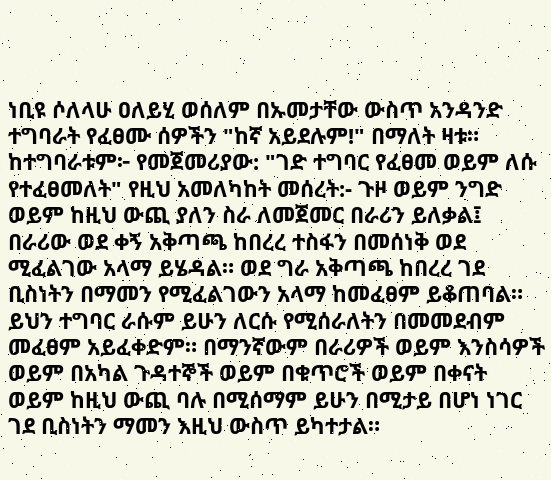ነቢዩ ሶለላሁ ዐለይሂ ወሰለም በኡመታቸው ውስጥ አንዳንድ ተግባራት የፈፀሙ ሰዎችን "ከኛ አይደሉም!" በማለት ዛቱ። ከተግባራቱም፦ የመጀመሪያው: "ገድ ተግባር የፈፀመ ወይም ለሱ የተፈፀመለት" የዚህ አመለካከት መሰረት:- ጉዞ ወይም ንግድ ወይም ከዚህ ውጪ ያለን ስራ ለመጀመር በራሪን ይለቃል፤ በራሪው ወደ ቀኝ አቅጣጫ ከበረረ ተስፋን በመሰነቅ ወደ ሚፈልገው አላማ ይሄዳል። ወደ ግራ አቅጣጫ ከበረረ ገደ ቢስነትን በማመን የሚፈልገውን አላማ ከመፈፀም ይቆጠባል። ይህን ተግባር ራሱም ይሁን ለርሱ የሚሰራለትን በመመደብም መፈፀም አይፈቀድም። በማንኛውም በራሪዎች ወይም እንስሳዎች ወይም በአካል ጉዳተኞች ወይም በቁጥሮች ወይም በቀናት ወይም ከዚህ ውጪ ባሉ በሚሰማም ይሁን በሚታይ በሆነ ነገር ገደ ቢስነትን ማመን እዚህ ውስጥ ይካተታል።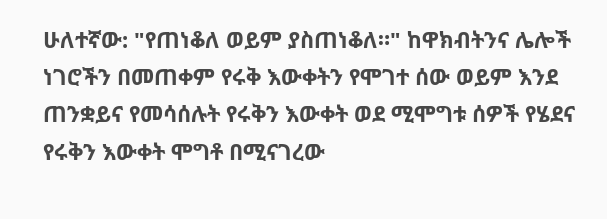ሁለተኛው: "የጠነቆለ ወይም ያስጠነቆለ።" ከዋክብትንና ሌሎች ነገሮችን በመጠቀም የሩቅ እውቀትን የሞገተ ሰው ወይም እንደ ጠንቋይና የመሳሰሉት የሩቅን እውቀት ወደ ሚሞግቱ ሰዎች የሄደና የሩቅን እውቀት ሞግቶ በሚናገረው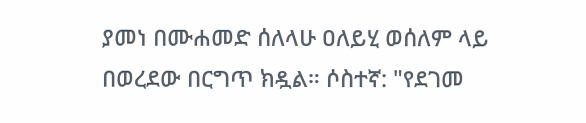ያመነ በሙሐመድ ሰለላሁ ዐለይሂ ወሰለም ላይ በወረደው በርግጥ ክዷል። ሶስተኛ: "የደገመ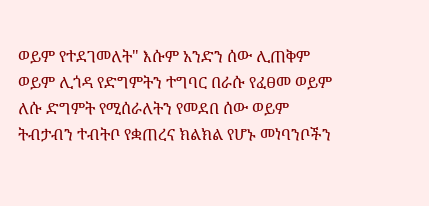ወይም የተደገመለት" እሱም አንድን ሰው ሊጠቅም ወይም ሊጎዳ የድግምትን ተግባር በራሱ የፈፀመ ወይም ለሱ ድግምት የሚሰራለትን የመደበ ሰው ወይም ትብታብን ተብትቦ የቋጠረና ክልክል የሆኑ መነባንቦችን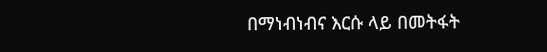በማነብነብና እርሱ ላይ በመትፋት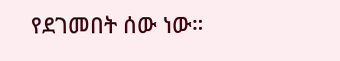የደገመበት ሰው ነው።